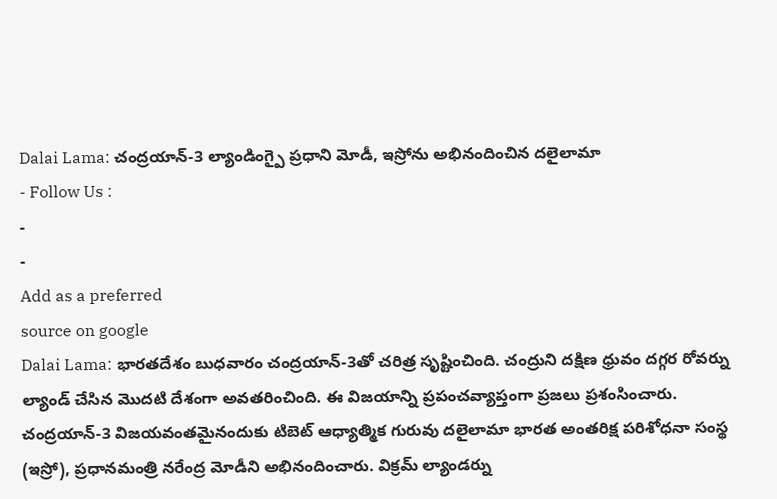Dalai Lama: చంద్రయాన్-3 ల్యాండింగ్పై ప్రధాని మోడీ, ఇస్రోను అభినందించిన దలైలామా
- Follow Us :
-
-
Add as a preferred
source on google
Dalai Lama: భారతదేశం బుధవారం చంద్రయాన్-3తో చరిత్ర సృష్టించింది. చంద్రుని దక్షిణ ధ్రువం దగ్గర రోవర్ను ల్యాండ్ చేసిన మొదటి దేశంగా అవతరించింది. ఈ విజయాన్ని ప్రపంచవ్యాప్తంగా ప్రజలు ప్రశంసించారు. చంద్రయాన్-3 విజయవంతమైనందుకు టిబెట్ ఆధ్యాత్మిక గురువు దలైలామా భారత అంతరిక్ష పరిశోధనా సంస్థ (ఇస్రో), ప్రధానమంత్రి నరేంద్ర మోడీని అభినందించారు. విక్రమ్ ల్యాండర్ను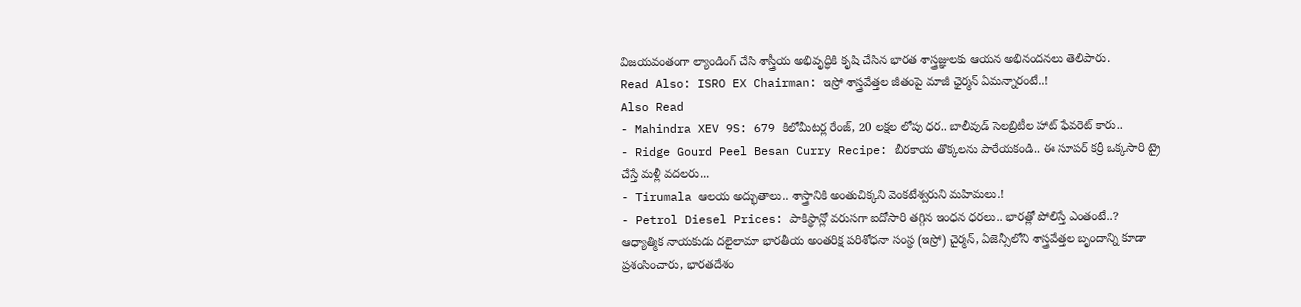విజయవంతంగా ల్యాండింగ్ చేసి శాస్త్రీయ అభివృద్ధికి కృషి చేసిన భారత శాస్త్రజ్ఞులకు ఆయన అభినందనలు తెలిపారు.
Read Also: ISRO EX Chairman: ఇస్రో శాస్త్రవేత్తల జీతంపై మాజీ ఛైర్మన్ ఏమన్నారంటే..!
Also Read
- Mahindra XEV 9S: 679 కిలోమీటర్ల రేంజ్, 20 లక్షల లోపు ధర.. బాలీవుడ్ సెలబ్రిటీల హాట్ ఫేవరెట్ కారు..
- Ridge Gourd Peel Besan Curry Recipe: బీరకాయ తొక్కలను పారేయకండి.. ఈ సూపర్ కర్రీ ఒక్కసారి ట్రై చేస్తే మళ్లీ వదలరు...
- Tirumala ఆలయ అద్భుతాలు.. శాస్త్రానికి అంతుచిక్కని వెంకటేశ్వరుని మహిమలు.!
- Petrol Diesel Prices: పాకిస్థాన్లో వరుసగా ఐదోసారి తగ్గిన ఇంధన ధరలు.. భారత్లో పోలిస్తే ఎంతంటే..?
ఆధ్యాత్మిక నాయకుడు దలైలామా భారతీయ అంతరిక్ష పరిశోధనా సంస్థ (ఇస్రో) చైర్మన్, ఏజెన్సీలోని శాస్త్రవేత్తల బృందాన్ని కూడా ప్రశంసించారు, భారతదేశం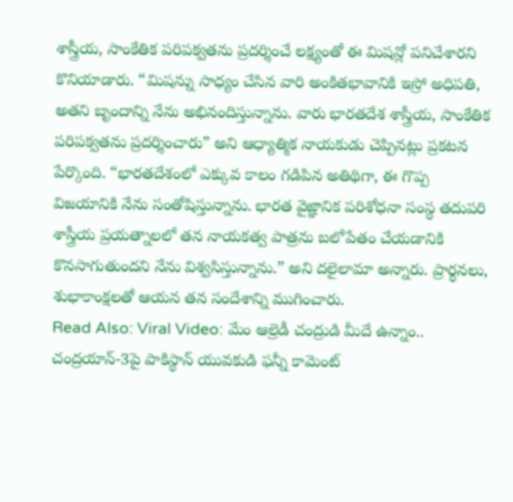శాస్త్రీయ, సాంకేతిక పరిపక్వతను ప్రదర్శించే లక్ష్యంతో ఈ మిషన్లో పనిచేశారని కొనియాడారు. “మిషన్ను సాధ్యం చేసిన వారి అంకితభావానికి ఇస్రో అధిపతి, అతని బృందాన్ని నేను అభినందిస్తున్నాను. వారు భారతదేశ శాస్త్రీయ, సాంకేతిక పరిపక్వతను ప్రదర్శించారు” అని ఆధ్యాత్మిక నాయకుడు చెప్పినట్లు ప్రకటన పేర్కొంది. “భారతదేశంలో ఎక్కువ కాలం గడిపిన అతిథిగా, ఈ గొప్ప విజయానికి నేను సంతోషిస్తున్నాను. భారత వైజ్ఞానిక పరిశోధనా సంస్థ తదుపరి శాస్త్రీయ ప్రయత్నాలలో తన నాయకత్వ పాత్రను బలోపేతం చేయడానికి కొనసాగుతుందని నేను విశ్వసిస్తున్నాను.” అని దలైలామా అన్నారు. ప్రార్థనలు, శుభాకాంక్షలతో ఆయన తన సందేశాన్ని ముగించారు.
Read Also: Viral Video: మేం ఆల్రెడీ చంద్రుడి మీదే ఉన్నాం.. చంద్రయాన్-3పై పాకిస్థాన్ యువకుడి ఫన్నీ కామెంట్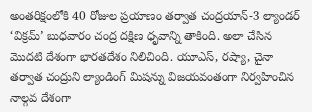అంతరిక్షంలోకి 40 రోజుల ప్రయాణం తర్వాత చంద్రయాన్-3 ల్యాండర్ ‘విక్రమ్’ బుధవారం చంద్ర దక్షిణ ధృవాన్ని తాకింది. అలా చేసిన మొదటి దేశంగా భారతదేశం నిలిచింది. యూఎస్, రష్యా, చైనా తర్వాత చంద్రుని ల్యాండింగ్ మిషన్ను విజయవంతంగా నిర్వహించిన నాల్గవ దేశంగా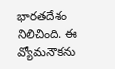భారతదేశం నిలిచింది. ఈ వ్యోమనౌకను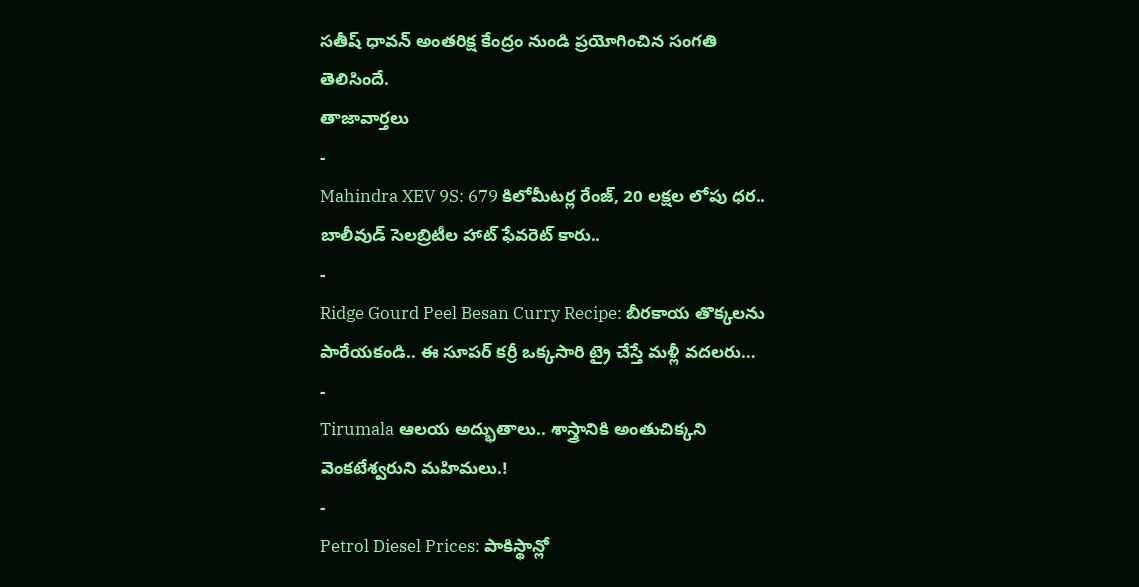సతీష్ ధావన్ అంతరిక్ష కేంద్రం నుండి ప్రయోగించిన సంగతి తెలిసిందే.
తాజావార్తలు
-
Mahindra XEV 9S: 679 కిలోమీటర్ల రేంజ్, 20 లక్షల లోపు ధర.. బాలీవుడ్ సెలబ్రిటీల హాట్ ఫేవరెట్ కారు..
-
Ridge Gourd Peel Besan Curry Recipe: బీరకాయ తొక్కలను పారేయకండి.. ఈ సూపర్ కర్రీ ఒక్కసారి ట్రై చేస్తే మళ్లీ వదలరు…
-
Tirumala ఆలయ అద్భుతాలు.. శాస్త్రానికి అంతుచిక్కని వెంకటేశ్వరుని మహిమలు.!
-
Petrol Diesel Prices: పాకిస్థాన్లో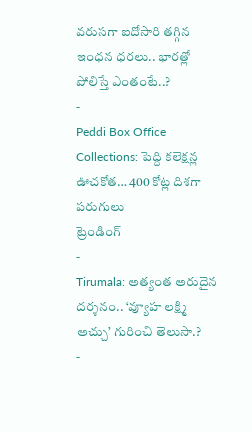వరుసగా ఐదోసారి తగ్గిన ఇంధన ధరలు.. భారత్లో పోలిస్తే ఎంతంటే..?
-
Peddi Box Office Collections: పెద్ది కలెక్షన్ల ఊచకోత… 400 కోట్ల దిశగా పరుగులు
ట్రెండింగ్
-
Tirumala: అత్యంత అరుదైన దర్శనం.. ‘వ్యూహ లక్ష్మి అచ్చు’ గురించి తెలుసా.?
-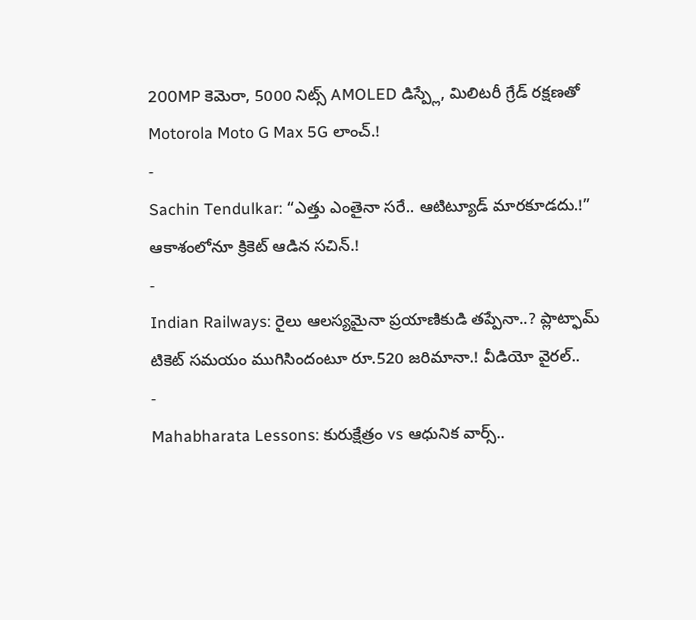200MP కెమెరా, 5000 నిట్స్ AMOLED డిస్ప్లే, మిలిటరీ గ్రేడ్ రక్షణతో Motorola Moto G Max 5G లాంచ్.!
-
Sachin Tendulkar: “ఎత్తు ఎంతైనా సరే.. ఆటిట్యూడ్ మారకూడదు.!” ఆకాశంలోనూ క్రికెట్ ఆడిన సచిన్.!
-
Indian Railways: రైలు ఆలస్యమైనా ప్రయాణికుడి తప్పేనా..? ప్లాట్ఫామ్ టికెట్ సమయం ముగిసిందంటూ రూ.520 జరిమానా.! వీడియో వైరల్..
-
Mahabharata Lessons: కురుక్షేత్రం vs ఆధునిక వార్స్..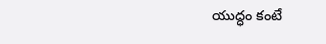యుద్ధం కంటే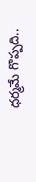ధర్మమే గొప్పది..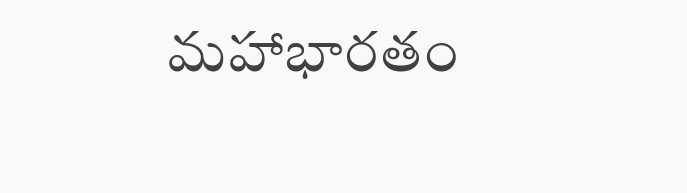మహాభారతం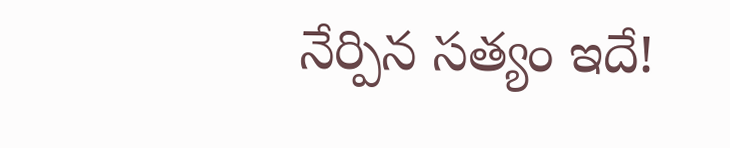నేర్పిన సత్యం ఇదే!